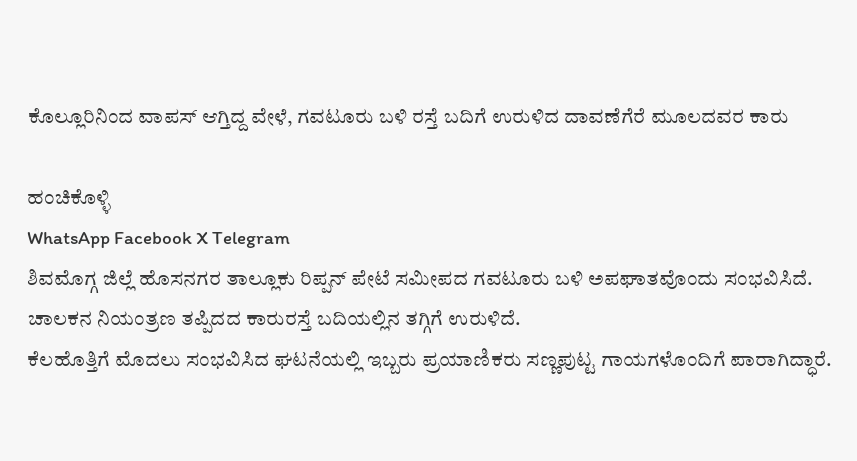ಕೊಲ್ಲೂರಿನಿಂದ ವಾಪಸ್ ಆಗ್ತಿದ್ದ ವೇಳೆ, ಗವಟೂರು ಬಳಿ ರಸ್ತೆ ಬದಿಗೆ ಉರುಳಿದ ದಾವಣೆಗೆರೆ ಮೂಲದವರ ಕಾರು

ಹಂಚಿಕೊಳ್ಳಿ
WhatsApp Facebook X Telegram
ಶಿವಮೊಗ್ಗ ಜಿಲ್ಲೆ ಹೊಸನಗರ ತಾಲ್ಲೂಕು ರಿಪ್ಪನ್ ಪೇಟೆ ಸಮೀಪದ ಗವಟೂರು ಬಳಿ ಅಪಘಾತವೊಂದು ಸಂಭವಿಸಿದೆ. ಚಾಲಕನ ನಿಯಂತ್ರಣ ತಪ್ಪಿದದ ಕಾರುರಸ್ತೆ ಬದಿಯಲ್ಲಿನ ತಗ್ಗಿಗೆ ಉರುಳಿದೆ.
ಕೆಲಹೊತ್ತಿಗೆ ಮೊದಲು ಸಂಭವಿಸಿದ ಘಟನೆಯಲ್ಲಿ ಇಬ್ಬರು ಪ್ರಯಾಣಿಕರು ಸಣ್ಣಪುಟ್ಟ ಗಾಯಗಳೊಂದಿಗೆ ಪಾರಾಗಿದ್ಧಾರೆ.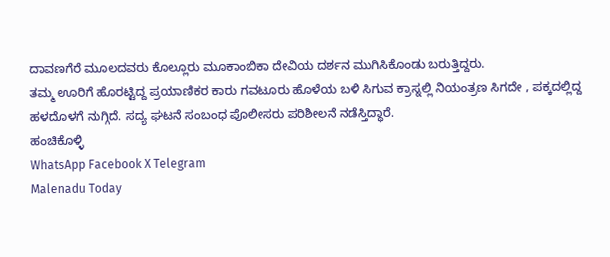ದಾವಣಗೆರೆ ಮೂಲದವರು ಕೊಲ್ಲೂರು ಮೂಕಾಂಬಿಕಾ ದೇವಿಯ ದರ್ಶನ ಮುಗಿಸಿಕೊಂಡು ಬರುತ್ತಿದ್ದರು.
ತಮ್ಮ ಊರಿಗೆ ಹೊರಟ್ಟಿದ್ದ ಪ್ರಯಾಣಿಕರ ಕಾರು ಗವಟೂರು ಹೊಳೆಯ ಬಳಿ ಸಿಗುವ ಕ್ರಾಸ್ನಲ್ಲಿ ನಿಯಂತ್ರಣ ಸಿಗದೇ , ಪಕ್ಕದಲ್ಲಿದ್ದ ಹಳದೊಳಗೆ ನುಗ್ಗಿದೆ. ಸದ್ಯ ಘಟನೆ ಸಂಬಂಧ ಪೊಲೀಸರು ಪರಿಶೀಲನೆ ನಡೆಸ್ತಿದ್ಧಾರೆ.
ಹಂಚಿಕೊಳ್ಳಿ
WhatsApp Facebook X Telegram
Malenadu Today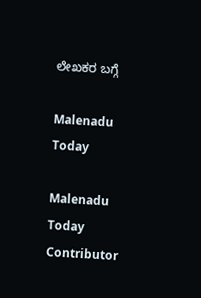ಲೇಖಕರ ಬಗ್ಗೆ

Malenadu Today

Malenadu Today Contributor